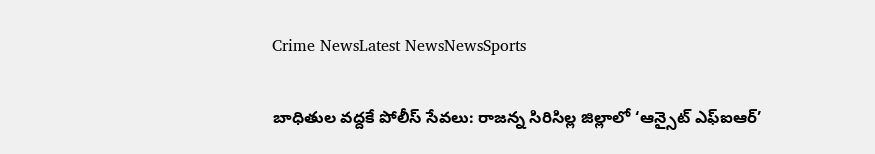Crime NewsLatest NewsNewsSports

బాధితుల వద్దకే పోలీస్ సేవలు: రాజన్న సిరిసిల్ల జిల్లాలో ‘ఆన్సైట్ ఎఫ్ఐఆర్’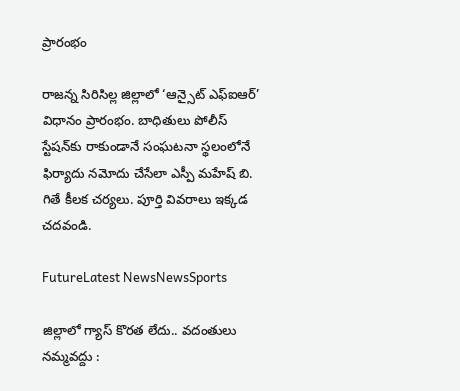ప్రారంభం

రాజన్న సిరిసిల్ల జిల్లాలో ‘ఆన్సైట్ ఎఫ్ఐఆర్’ విధానం ప్రారంభం. బాధితులు పోలీస్ స్టేషన్‌కు రాకుండానే సంఘటనా స్థలంలోనే ఫిర్యాదు నమోదు చేసేలా ఎస్పీ మహేష్ బి. గితే కీలక చర్యలు. పూర్తి వివరాలు ఇక్కడ చదవండి.

FutureLatest NewsNewsSports

జిల్లాలో గ్యాస్ కొరత లేదు.. వదంతులు నమ్మవద్దు :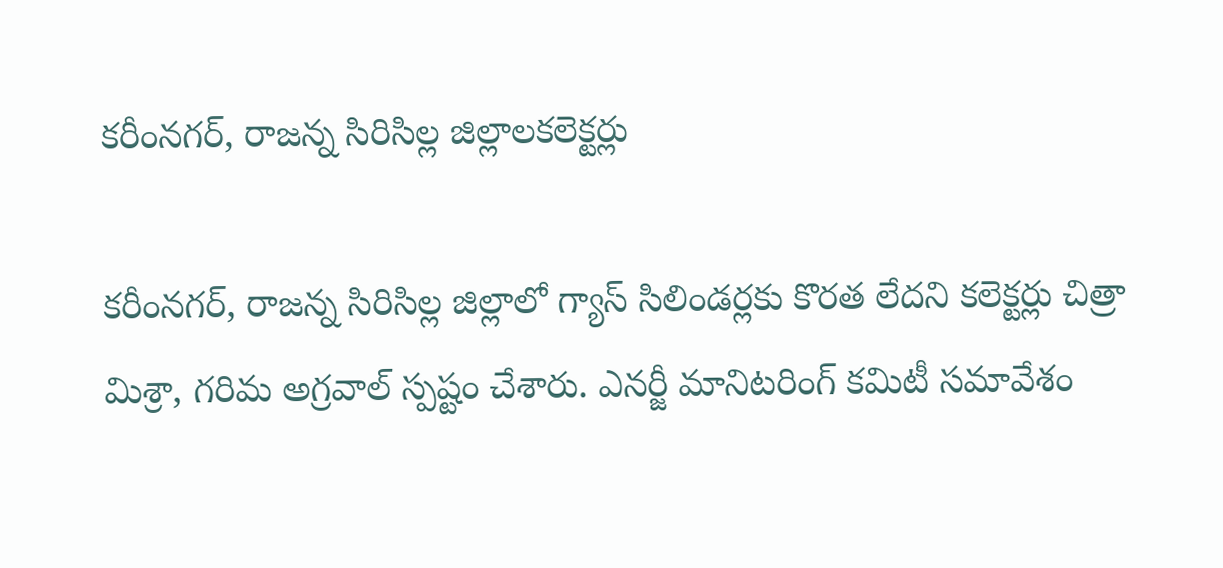క‌రీంన‌గ‌ర్, రాజ‌న్న సిరిసిల్ల జిల్లాల‌క‌లెక్ట‌ర్లు

క‌రీంన‌గ‌ర్‌, రాజన్న సిరిసిల్ల జిల్లాలో గ్యాస్ సిలిండర్లకు కొరత లేదని కలెక్టర్లు చిత్రా మిశ్రా, గరిమ అగ్రవాల్ స్పష్టం చేశారు. ఎనర్జీ మానిటరింగ్ కమిటీ సమావేశం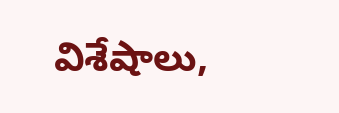విశేషాలు,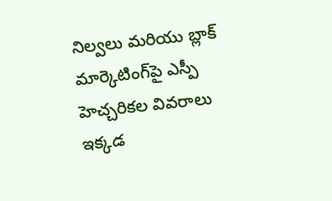నిల్వలు మరియు బ్లాక్ మార్కెటింగ్‌పై ఎస్పీ హెచ్చరికల వివరాలు ఇక్కడ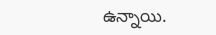ఉన్నాయి.